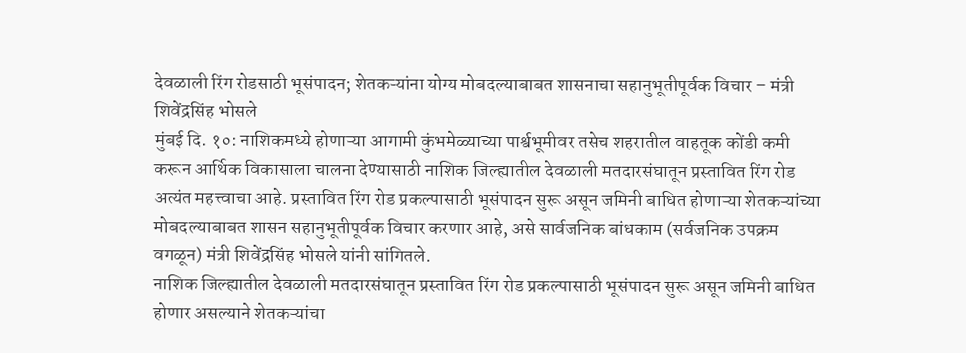देवळाली रिंग रोडसाठी भूसंपादन; शेतकऱ्यांना योग्य मोबदल्याबाबत शासनाचा सहानुभूतीपूर्वक विचार – मंत्री शिवेंद्रसिंह भोसले
मुंबई दि. १०: नाशिकमध्ये होणाऱ्या आगामी कुंभमेळ्याच्या पार्श्वभूमीवर तसेच शहरातील वाहतूक कोंडी कमी करून आर्थिक विकासाला चालना देण्यासाठी नाशिक जिल्ह्यातील देवळाली मतदारसंघातून प्रस्तावित रिंग रोड अत्यंत महत्त्वाचा आहे. प्रस्तावित रिंग रोड प्रकल्पासाठी भूसंपादन सुरू असून जमिनी बाधित होणाऱ्या शेतकऱ्यांच्या मोबदल्याबाबत शासन सहानुभूतीपूर्वक विचार करणार आहे, असे सार्वजनिक बांधकाम (सर्वजनिक उपक्रम वगळून) मंत्री शिवेंद्रसिंह भोसले यांनी सांगितले.
नाशिक जिल्ह्यातील देवळाली मतदारसंघातून प्रस्तावित रिंग रोड प्रकल्पासाठी भूसंपादन सुरू असून जमिनी बाधित होणार असल्याने शेतकऱ्यांचा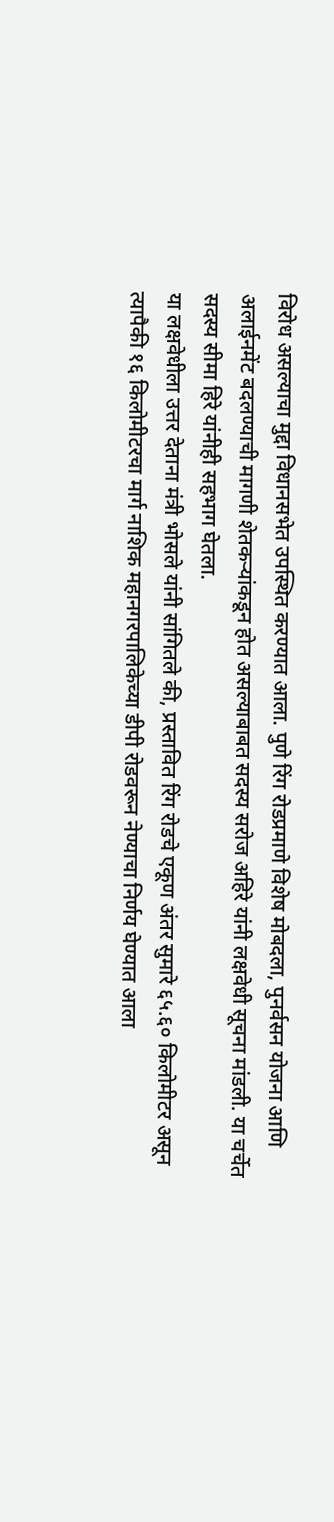विरोध असल्याचा मुद्दा विधानसभेत उपस्थित करण्यात आला. पुणे रिंग रोडप्रमाणे विशेष मोबदला, पुनर्वसन योजना आणि अलाईनमेंट बदलण्याची मागणी शेतकऱ्यांकडून होत असल्याबाबत सदस्य सरोज अहिरे यांनी लक्षवेधी सूचना मांडली. या चर्चेत सदस्य सीमा हिरे यांनीही सहभाग घेतला.
या लक्षवेधीला उत्तर देताना मंत्री भोसले यांनी सांगितले की, प्रस्तावित रिंग रोडचे एकूण अंतर सुमारे ६५.६० किलोमीटर असून त्यापैकी १६ किलोमीटरचा मार्ग नाशिक महानगरपालिकेच्या डीपी रोडवरून नेण्याचा निर्णय घेण्यात आला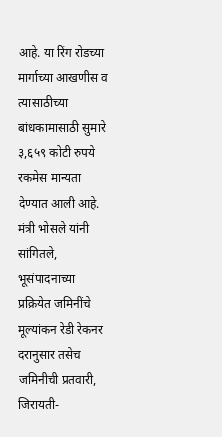आहे. या रिंग रोडच्या मार्गाच्या आखणीस व त्यासाठीच्या बांधकामासाठी सुमारे ३,६५९ कोटी रुपये रकमेस मान्यता देण्यात आली आहे.
मंत्री भोसले यांनी सांगितले, भूसंपादनाच्या प्रक्रियेत जमिनींचे मूल्यांकन रेडी रेकनर दरानुसार तसेच जमिनीची प्रतवारी, जिरायती-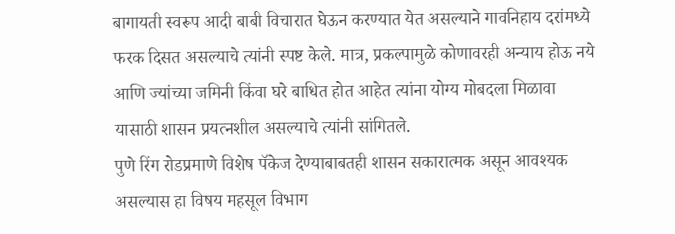बागायती स्वरूप आदी बाबी विचारात घेऊन करण्यात येत असल्याने गावनिहाय दरांमध्ये फरक दिसत असल्याचे त्यांनी स्पष्ट केले. मात्र, प्रकल्पामुळे कोणावरही अन्याय होऊ नये आणि ज्यांच्या जमिनी किंवा घरे बाधित होत आहेत त्यांना योग्य मोबदला मिळावा यासाठी शासन प्रयत्नशील असल्याचे त्यांनी सांगितले.
पुणे रिंग रोडप्रमाणे विशेष पॅकेज देण्याबाबतही शासन सकारात्मक असून आवश्यक असल्यास हा विषय महसूल विभाग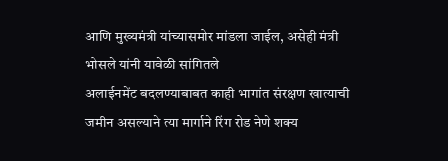आणि मुख्यमंत्री यांच्यासमोर मांडला जाईल, असेही मंत्री भोसले यांनी यावेळी सांगितले
अलाईनमेंट बदलण्याबाबत काही भागांत संरक्षण खात्याची जमीन असल्याने त्या मार्गाने रिंग रोड नेणे शक्य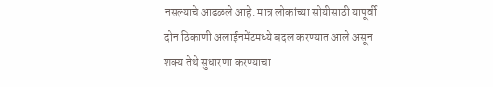नसल्याचे आढळले आहे. मात्र लोकांच्या सोयीसाठी यापूर्वी दोन ठिकाणी अलाईनमेंटमध्ये बदल करण्यात आले असून शक्य तेथे सुधारणा करण्याचा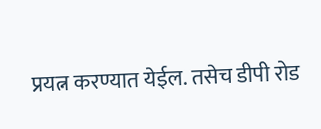प्रयत्न करण्यात येईल. तसेच डीपी रोड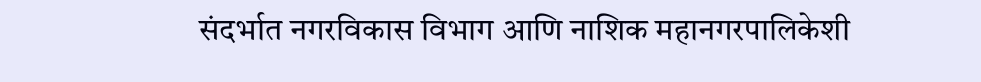संदर्भात नगरविकास विभाग आणि नाशिक महानगरपालिकेशी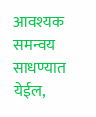आवश्यक समन्वय साधण्यात येईल,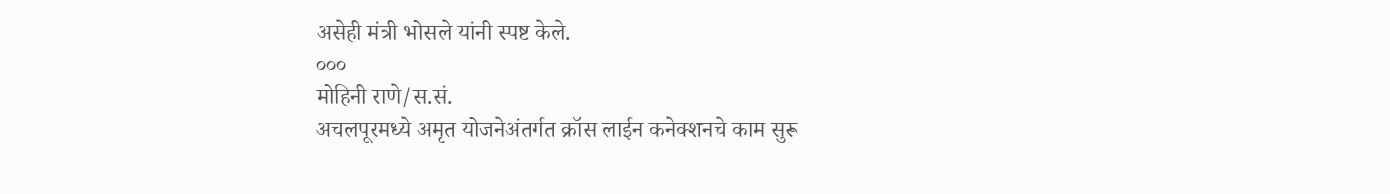असेही मंत्री भोसले यांनी स्पष्ट केले.
०००
मोहिनी राणे/स.सं.
अचलपूरमध्ये अमृत योजनेअंतर्गत क्रॉस लाईन कनेक्शनचे काम सुरू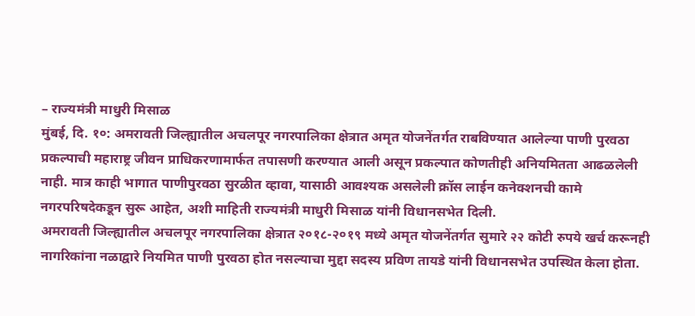– राज्यमंत्री माधुरी मिसाळ
मुंबई, दि. १०: अमरावती जिल्ह्यातील अचलपूर नगरपालिका क्षेत्रात अमृत योजनेंतर्गत राबविण्यात आलेल्या पाणी पुरवठा प्रकल्पाची महाराष्ट्र जीवन प्राधिकरणामार्फत तपासणी करण्यात आली असून प्रकल्पात कोणतीही अनियमितता आढळलेली नाही. मात्र काही भागात पाणीपुरवठा सुरळीत व्हावा, यासाठी आवश्यक असलेली क्रॉस लाईन कनेक्शनची कामे नगरपरिषदेकडून सुरू आहेत, अशी माहिती राज्यमंत्री माधुरी मिसाळ यांनी विधानसभेत दिली.
अमरावती जिल्ह्यातील अचलपूर नगरपालिका क्षेत्रात २०१८-२०१९ मध्ये अमृत योजनेंतर्गत सुमारे २२ कोटी रुपये खर्च करूनही नागरिकांना नळाद्वारे नियमित पाणी पुरवठा होत नसल्याचा मुद्दा सदस्य प्रविण तायडे यांनी विधानसभेत उपस्थित केला होता.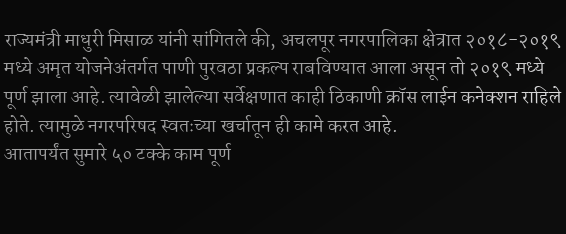राज्यमंत्री माधुरी मिसाळ यांनी सांगितले की, अचलपूर नगरपालिका क्षेत्रात २०१८-२०१९ मध्ये अमृत योजनेअंतर्गत पाणी पुरवठा प्रकल्प राबविण्यात आला असून तो २०१९ मध्ये पूर्ण झाला आहे. त्यावेळी झालेल्या सर्वेक्षणात काही ठिकाणी क्रॉस लाईन कनेक्शन राहिले होते. त्यामुळे नगरपरिषद स्वतःच्या खर्चातून ही कामे करत आहे.
आतापर्यंत सुमारे ५० टक्के काम पूर्ण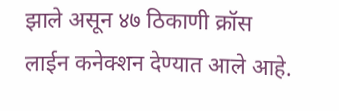झाले असून ४७ ठिकाणी क्रॉस लाईन कनेक्शन देण्यात आले आहे.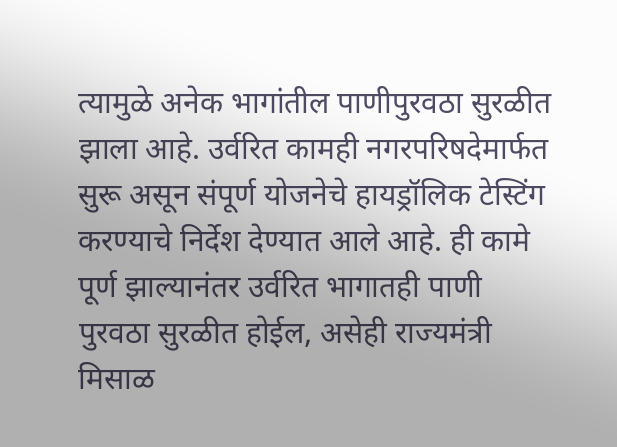त्यामुळे अनेक भागांतील पाणीपुरवठा सुरळीत झाला आहे. उर्वरित कामही नगरपरिषदेमार्फत सुरू असून संपूर्ण योजनेचे हायड्रॉलिक टेस्टिंग करण्याचे निर्देश देण्यात आले आहे. ही कामे पूर्ण झाल्यानंतर उर्वरित भागातही पाणी पुरवठा सुरळीत होईल, असेही राज्यमंत्री मिसाळ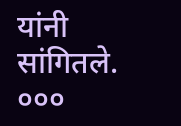यांनी सांगितले.
०००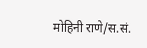मोहिनी राणे/स.सं.